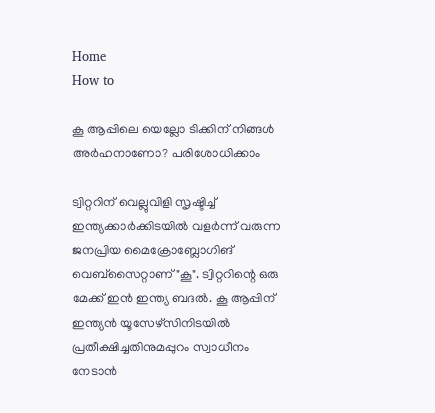Home
How to

കൂ ആപ്പിലെ യെല്ലോ ടിക്കിന് നിങ്ങൾ അർഹനാണോ? പരിശോധിക്കാം

ട്വിറ്ററിന് വെല്ലുവിളി സൃഷ്ടിച്ച് ഇന്ത്യക്കാർക്കിടയിൽ വളർന്ന് വരുന്ന ജനപ്രിയ മൈക്രോബ്ലോഗിങ് വെബ്‌സൈറ്റാണ് "കൂ". ട്വിറ്ററിന്റെ ഒരു മേക്ക് ഇൻ ഇന്ത്യ ബദൽ. കൂ ആപ്പിന് ഇന്ത്യൻ യൂസേഴ്സിനിടയിൽ പ്രതീക്ഷിച്ചതിനുമപ്പുറം സ്വാധീനം നേടാൻ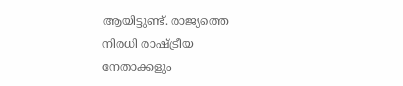ആയിട്ടുണ്ട്. രാജ്യത്തെ നിരധി രാഷ്ട്രീയ നേതാക്കളും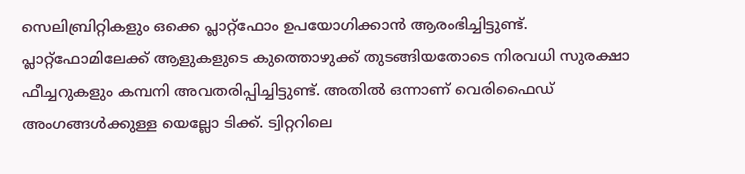സെലിബ്രിറ്റികളും ഒക്കെ പ്ലാറ്റ്ഫോം ഉപയോഗിക്കാൻ ആരംഭിച്ചിട്ടുണ്ട്. പ്ലാറ്റ്ഫോമിലേക്ക് ആളുകളുടെ കുത്തൊഴുക്ക് തുടങ്ങിയതോടെ നിരവധി സുരക്ഷാ ഫീച്ചറുകളും കമ്പനി അവതരിപ്പിച്ചിട്ടുണ്ട്. അതിൽ ഒന്നാണ് വെരിഫൈഡ് അംഗങ്ങൾക്കുള്ള യെല്ലോ ടിക്ക്. ട്വിറ്ററിലെ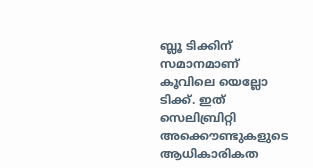ബ്ലൂ ടിക്കിന് സമാനമാണ് കൂവിലെ യെല്ലോ ടിക്ക്. ഇത് സെലിബ്രിറ്റി അക്കൌണ്ടുകളുടെ ആധികാരികത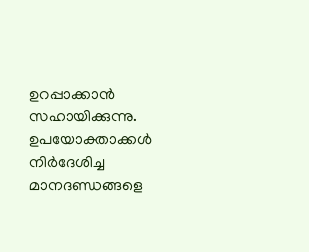ഉറപ്പാക്കാൻ സഹായിക്കുന്നു. ഉപയോക്താക്കൾ നിർദേശിച്ച മാനദണ്ഡങ്ങളെ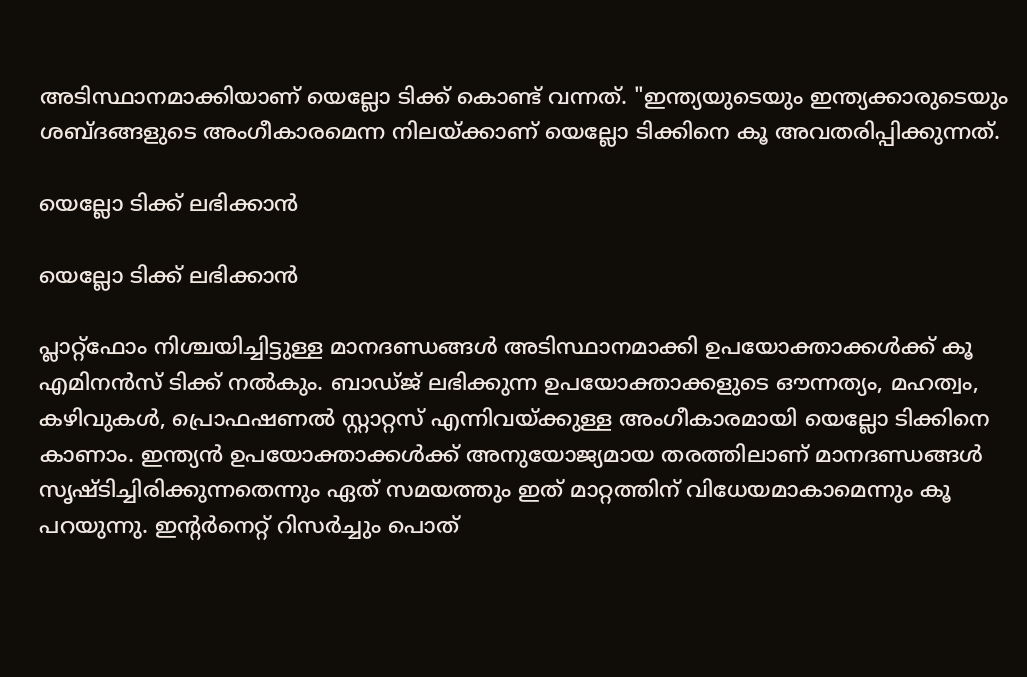അടിസ്ഥാനമാക്കിയാണ് യെല്ലോ ടിക്ക് കൊണ്ട് വന്നത്. "ഇന്ത്യയുടെയും ഇന്ത്യക്കാരുടെയും ശബ്ദങ്ങളുടെ അംഗീകാരമെന്ന നിലയ്ക്കാണ് യെല്ലോ ടിക്കിനെ കൂ അവതരിപ്പിക്കുന്നത്.

യെല്ലോ ടിക്ക് ലഭിക്കാൻ

യെല്ലോ ടിക്ക് ലഭിക്കാൻ

പ്ലാറ്റ്‌ഫോം നിശ്ചയിച്ചിട്ടുള്ള മാനദണ്ഡങ്ങൾ അടിസ്ഥാനമാക്കി ഉപയോക്താക്കൾക്ക് കൂ എമിനൻസ് ടിക്ക് നൽകും. ബാഡ്ജ് ലഭിക്കുന്ന ഉപയോക്താക്കളുടെ ഔന്നത്യം, മഹത്വം, കഴിവുകൾ, പ്രൊഫഷണൽ സ്റ്റാറ്റസ് എന്നിവയ്ക്കുള്ള അംഗീകാരമായി യെല്ലോ ടിക്കിനെ കാണാം. ഇന്ത്യൻ ഉപയോക്താക്കൾക്ക് അനുയോജ്യമായ തരത്തിലാണ് മാനദണ്ഡങ്ങൾ സൃഷ്ടിച്ചിരിക്കുന്നതെന്നും ഏത് സമയത്തും ഇത് മാറ്റത്തിന് വിധേയമാകാമെന്നും കൂ പറയുന്നു. ഇന്റർനെറ്റ് റിസർച്ചും പൊത്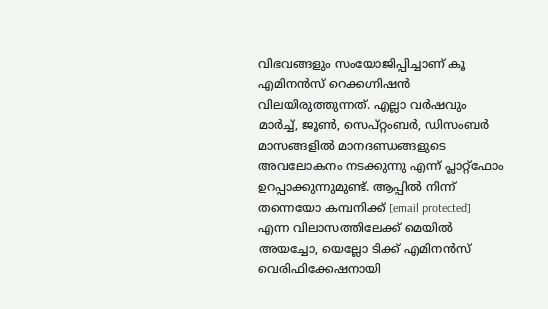വിഭവങ്ങളും സംയോജിപ്പിച്ചാണ് കൂ എമിനൻസ് റെക്കഗ്നിഷൻ വിലയിരുത്തുന്നത്. എല്ലാ വർഷവും മാർച്ച്, ജൂൺ, സെപ്റ്റംബർ, ഡിസംബർ മാസങ്ങളിൽ മാനദണ്ഡങ്ങളുടെ അവലോകനം നടക്കുന്നു എന്ന് പ്ലാറ്റ്ഫോം ഉറപ്പാക്കുന്നുമുണ്ട്. ആപ്പിൽ നിന്ന് തന്നെയോ കമ്പനിക്ക് [email protected] എന്ന വിലാസത്തിലേക്ക് മെയിൽ അയച്ചോ, യെല്ലോ ടിക്ക് എമിനൻസ് വെരിഫിക്കേഷനായി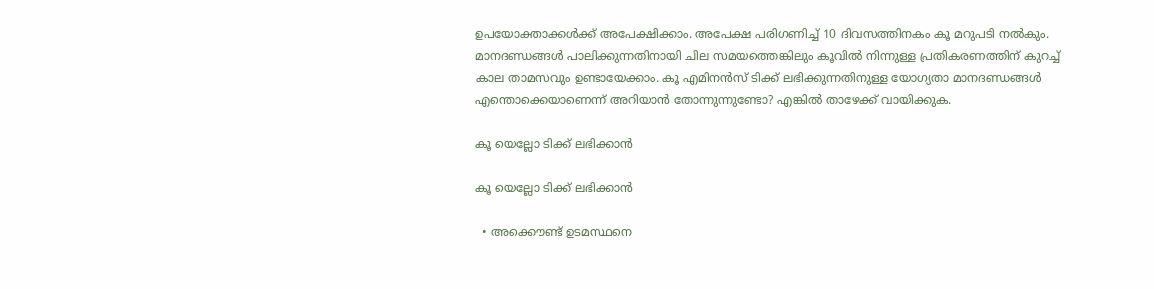ഉപയോക്താക്കൾക്ക് അപേക്ഷിക്കാം. അപേക്ഷ പരിഗണിച്ച് 10 ദിവസത്തിനകം കൂ മറുപടി നൽകും. മാനദണ്ഡങ്ങൾ പാലിക്കുന്നതിനായി ചില സമയത്തെങ്കിലും കൂവിൽ നിന്നുള്ള പ്രതികരണത്തിന് കുറച്ച് കാല താമസവും ഉണ്ടായേക്കാം. കൂ എമിനൻസ് ടിക്ക് ലഭിക്കുന്നതിനുള്ള യോഗ്യതാ മാനദണ്ഡങ്ങൾ എന്തൊക്കെയാണെന്ന് അറിയാൻ തോന്നുന്നുണ്ടോ? എങ്കിൽ താഴേക്ക് വായിക്കുക.

കൂ യെല്ലോ ടിക്ക് ലഭിക്കാൻ

കൂ യെല്ലോ ടിക്ക് ലഭിക്കാൻ

  • അക്കൌണ്ട് ഉടമസ്ഥനെ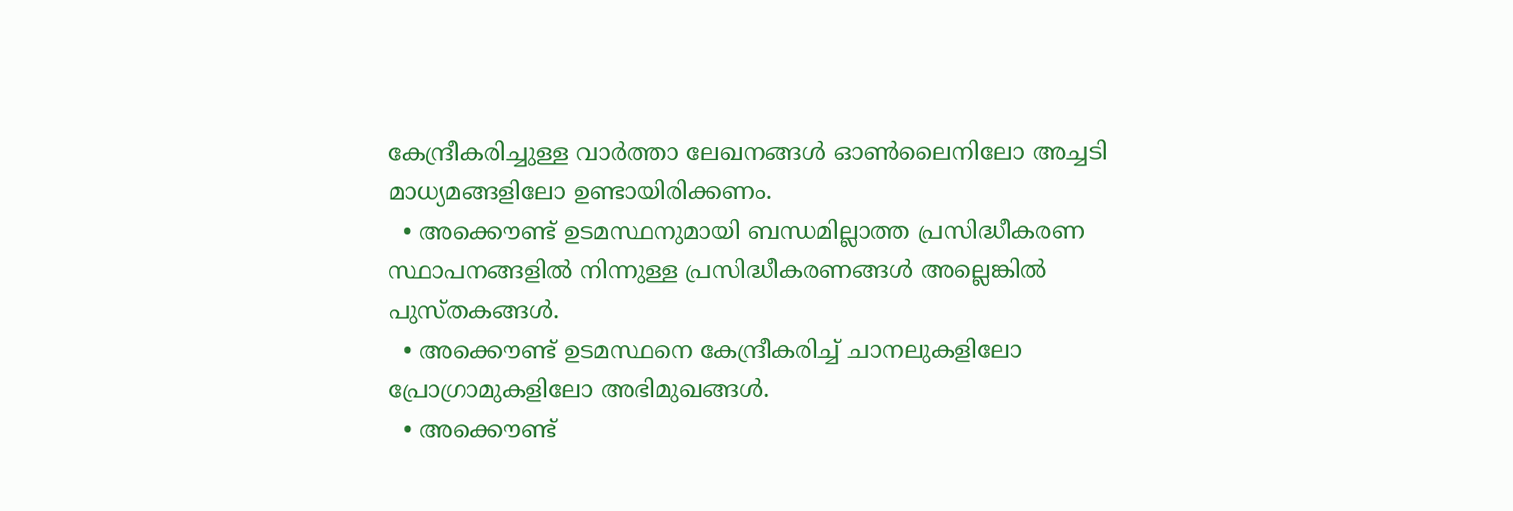കേന്ദ്രീകരിച്ചുള്ള വാർത്താ ലേഖനങ്ങൾ ഓൺലൈനിലോ അച്ചടി മാധ്യമങ്ങളിലോ ഉണ്ടായിരിക്കണം.
  • അക്കൌണ്ട് ഉടമസ്ഥനുമായി ബന്ധമില്ലാത്ത പ്രസിദ്ധീകരണ സ്ഥാപനങ്ങളിൽ നിന്നുള്ള പ്രസിദ്ധീകരണങ്ങൾ അല്ലെങ്കിൽ പുസ്തകങ്ങൾ.
  • അക്കൌണ്ട് ഉടമസ്ഥനെ കേന്ദ്രീകരിച്ച് ചാനലുകളിലോ പ്രോഗ്രാമുകളിലോ അഭിമുഖങ്ങൾ.
  • അക്കൌണ്ട്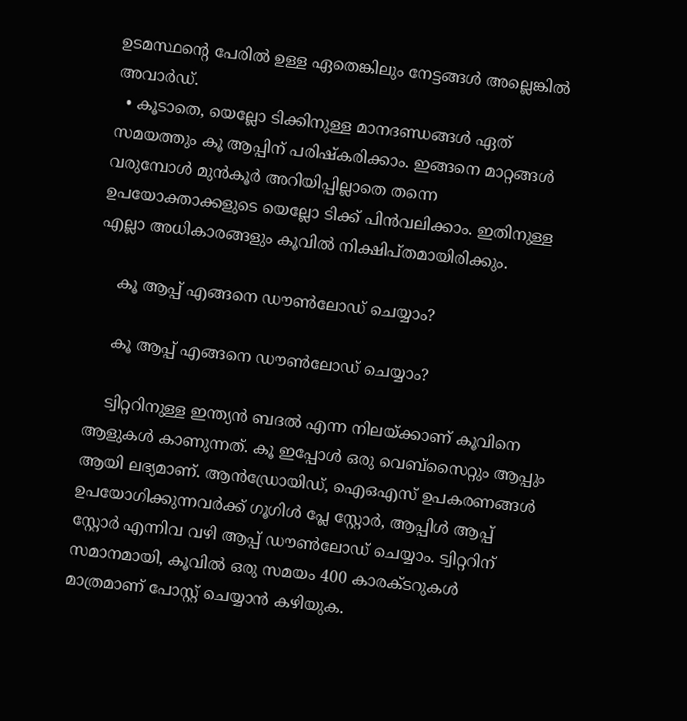ഉടമസ്ഥന്റെ പേരിൽ ഉള്ള ഏതെങ്കിലും നേട്ടങ്ങൾ അല്ലെങ്കിൽ അവാർഡ്.
  • കൂടാതെ, യെല്ലോ ടിക്കിനുള്ള മാനദണ്ഡങ്ങൾ ഏത് സമയത്തും കൂ ആപ്പിന് പരിഷ്കരിക്കാം. ഇങ്ങനെ മാറ്റങ്ങൾ വരുമ്പോൾ മുൻകൂർ അറിയിപ്പില്ലാതെ തന്നെ ഉപയോക്താക്കളുടെ യെല്ലോ ടിക്ക് പിൻവലിക്കാം. ഇതിനുള്ള എല്ലാ അധികാരങ്ങളും കൂവിൽ നിക്ഷിപ്തമായിരിക്കും.

    കൂ ആപ്പ് എങ്ങനെ ഡൗൺലോഡ് ചെയ്യാം?

    കൂ ആപ്പ് എങ്ങനെ ഡൗൺലോഡ് ചെയ്യാം?

    ട്വിറ്ററിനുള്ള ഇന്ത്യൻ ബദൽ എന്ന നിലയ്ക്കാണ് കൂവിനെ ആളുകൾ കാണുന്നത്. കൂ ഇപ്പോൾ ഒരു വെബ്‌സൈറ്റും ആപ്പും ആയി ലഭ്യമാണ്. ആൻഡ്രോയിഡ്, ഐഒഎസ് ഉപകരണങ്ങൾ ഉപയോഗിക്കുന്നവർക്ക് ഗൂഗിൾ പ്ലേ സ്റ്റോർ, ആപ്പിൾ ആപ്പ് സ്റ്റോർ എന്നിവ വഴി ആപ്പ് ഡൗൺലോഡ് ചെയ്യാം. ട്വിറ്ററിന് സമാനമായി, കൂവിൽ ഒരു സമയം 400 കാരക്ടറുകൾ മാത്രമാണ് പോസ്റ്റ് ചെയ്യാൻ കഴിയുക.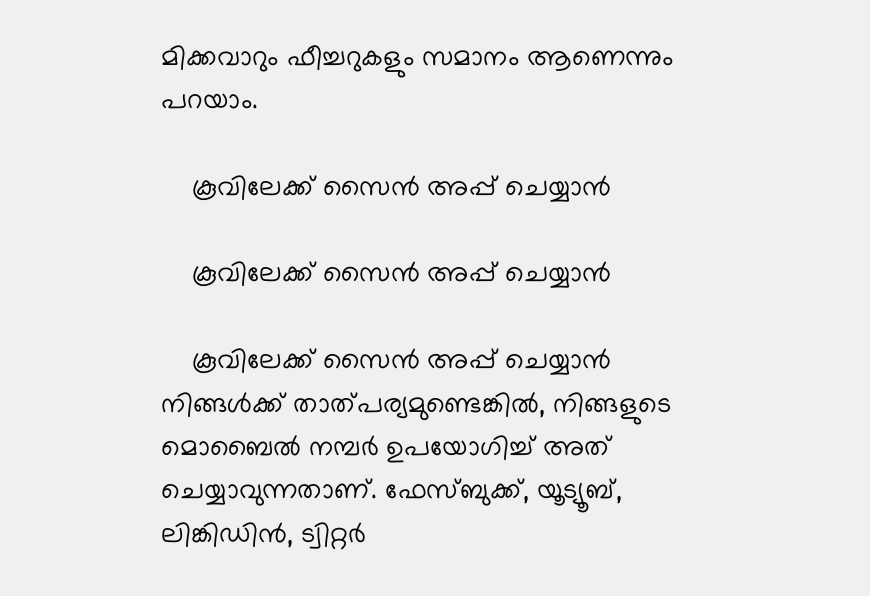മിക്കവാറും ഫീച്ചറുകളും സമാനം ആണെന്നും പറയാം.

    കൂവിലേക്ക് സൈൻ അപ്പ് ചെയ്യാൻ

    കൂവിലേക്ക് സൈൻ അപ്പ് ചെയ്യാൻ

    കൂവിലേക്ക് സൈൻ അപ്പ് ചെയ്യാൻ നിങ്ങൾക്ക് താത്പര്യമുണ്ടെങ്കിൽ, നിങ്ങളുടെ മൊബൈൽ നമ്പർ ഉപയോഗിച്ച് അത് ചെയ്യാവുന്നതാണ്. ഫേസ്ബുക്ക്, യൂട്യൂബ്, ലിങ്കിഡിൻ, ട്വിറ്റർ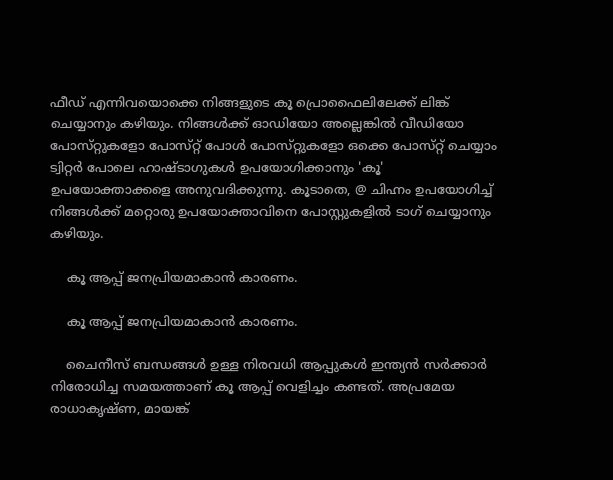ഫീഡ് എന്നിവയൊക്കെ നിങ്ങളുടെ കൂ പ്രൊഫൈലിലേക്ക് ലിങ്ക് ചെയ്യാനും കഴിയും. നിങ്ങൾക്ക് ഓഡിയോ അല്ലെങ്കിൽ വീഡിയോ പോസ്‌റ്റുകളോ പോസ്‌റ്റ് പോൾ പോസ്‌റ്റുകളോ ഒക്കെ പോസ്‌റ്റ് ചെയ്യാം ട്വിറ്റർ പോലെ ഹാഷ്‌ടാഗുകൾ ഉപയോഗിക്കാനും 'കൂ' ഉപയോക്താക്കളെ അനുവദിക്കുന്നു. കൂടാതെ, @ ചിഹ്നം ഉപയോഗിച്ച് നിങ്ങൾക്ക് മറ്റൊരു ഉപയോക്താവിനെ പോസ്റ്റുകളിൽ ടാഗ് ചെയ്യാനും കഴിയും.

    കൂ ആപ്പ് ജനപ്രിയമാകാൻ കാരണം.

    കൂ ആപ്പ് ജനപ്രിയമാകാൻ കാരണം.

    ചൈനീസ് ബന്ധങ്ങൾ ഉള്ള നിരവധി ആപ്പുകൾ ഇന്ത്യൻ സർക്കാർ നിരോധിച്ച സമയത്താണ് കൂ ആപ്പ് വെളിച്ചം കണ്ടത്. അപ്രമേയ രാധാകൃഷ്ണ, മായങ്ക്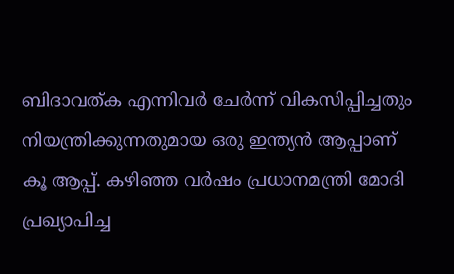ബിദാവത്ക എന്നിവർ ചേർന്ന് വികസിപ്പിച്ചതും നിയന്ത്രിക്കുന്നതുമായ ഒരു ഇന്ത്യൻ ആപ്പാണ് കൂ ആപ്പ്. കഴിഞ്ഞ വർഷം പ്രധാനമന്ത്രി മോദി പ്രഖ്യാപിച്ച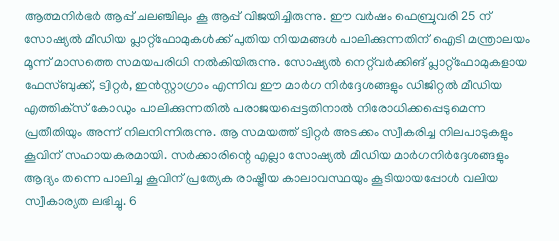ആത്മനിർഭർ ആപ്പ് ചലഞ്ചിലും കൂ ആപ്പ് വിജയിച്ചിരുന്നു. ഈ വർഷം ഫെബ്രുവരി 25 ന് സോഷ്യൽ മീഡിയ പ്ലാറ്റ്‌ഫോമുകൾക്ക് പുതിയ നിയമങ്ങൾ പാലിക്കുന്നതിന് ഐടി മന്ത്രാലയം മൂന്ന് മാസത്തെ സമയപരിധി നൽകിയിരുന്നു. സോഷ്യൽ നെറ്റ്‌വർക്കിങ് പ്ലാറ്റ്‌ഫോമുകളായ ഫേസ്ബുക്ക്, ട്വിറ്റർ, ഇൻസ്റ്റാഗ്രാം എന്നിവ ഈ മാർഗ നിർദ്ദേശങ്ങളും ഡിജിറ്റൽ മീഡിയ എത്തിക്‌സ് കോഡും പാലിക്കുന്നതിൽ പരാജയപ്പെട്ടതിനാൽ നിരോധിക്കപ്പെടുമെന്ന പ്രതീതിയും അന്ന് നിലനിന്നിരുന്നു. ആ സമയത്ത് ട്വിറ്റർ അടക്കം സ്വീകരിച്ച നിലപാടുകളും കൂവിന് സഹായകരമായി. സർക്കാരിന്റെ എല്ലാ സോഷ്യൽ മീഡിയ മാർഗനിർദ്ദേശങ്ങളും ആദ്യം തന്നെ പാലിച്ച കൂവിന് പ്രത്യേക രാഷ്ട്രീയ കാലാവസ്ഥയും കൂടിയായപ്പോൾ വലിയ സ്വീകാര്യത ലഭിച്ചു. 6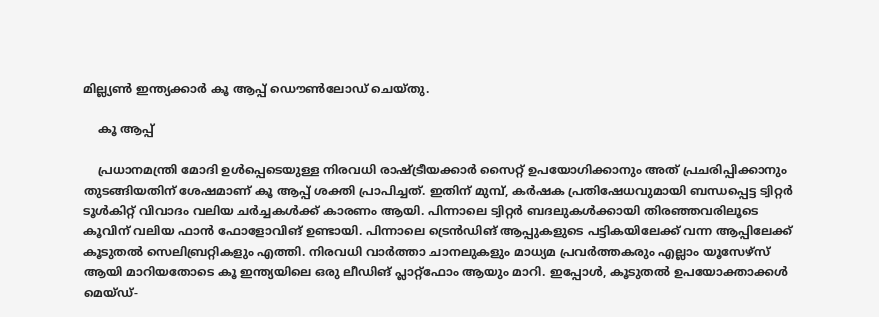മില്ല്യൺ ഇന്ത്യക്കാർ കൂ ആപ്പ് ഡൌൺലോഡ് ചെയ്തു.

    കൂ ആപ്പ്

    പ്രധാനമന്ത്രി മോദി ഉൾപ്പെടെയുള്ള നിരവധി രാഷ്ട്രീയക്കാർ സൈറ്റ് ഉപയോഗിക്കാനും അത് പ്രചരിപ്പിക്കാനും തുടങ്ങിയതിന് ശേഷമാണ് കൂ ആപ്പ് ശക്തി പ്രാപിച്ചത്. ഇതിന് മുമ്പ്, കർഷക പ്രതിഷേധവുമായി ബന്ധപ്പെട്ട ട്വിറ്റർ ടൂൾകിറ്റ് വിവാദം വലിയ ചർച്ചകൾക്ക് കാരണം ആയി. പിന്നാലെ ട്വിറ്റർ ബദലുകൾക്കായി തിരഞ്ഞവരിലൂടെ കൂവിന് വലിയ ഫാൻ ഫോളോവിങ് ഉണ്ടായി. പിന്നാലെ ട്രെൻഡിങ് ആപ്പുകളുടെ പട്ടികയിലേക്ക് വന്ന ആപ്പിലേക്ക് കൂടുതൽ സെലിബ്രറ്റികളും എത്തി. നിരവധി വാർത്താ ചാനലുകളും മാധ്യമ പ്രവർത്തകരും എല്ലാം യൂസേഴ്സ് ആയി മാറിയതോടെ കൂ ഇന്ത്യയിലെ ഒരു ലീഡിങ് പ്ലാറ്റ്ഫോം ആയും മാറി. ഇപ്പോൾ, കൂടുതൽ ഉപയോക്താക്കൾ മെയ്ഡ്-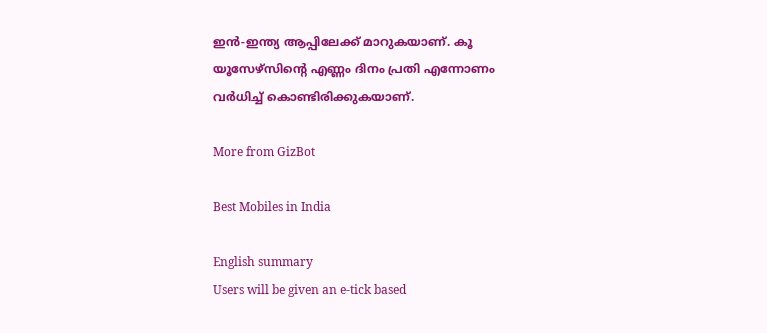ഇൻ-ഇന്ത്യ ആപ്പിലേക്ക് മാറുകയാണ്. കൂ യൂസേഴ്സിന്റെ എണ്ണം ദിനം പ്രതി എന്നോണം വർധിച്ച് കൊണ്ടിരിക്കുകയാണ്.

More from GizBot

Best Mobiles in India

English summary
Users will be given an e-tick based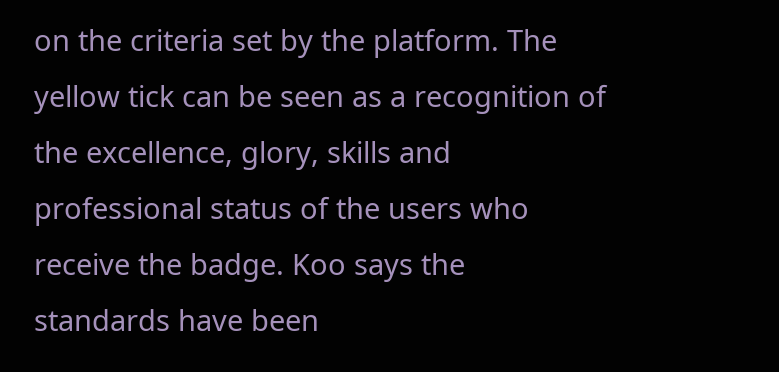on the criteria set by the platform. The yellow tick can be seen as a recognition of the excellence, glory, skills and professional status of the users who receive the badge. Koo says the standards have been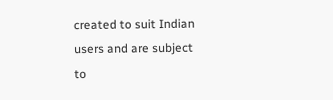created to suit Indian users and are subject to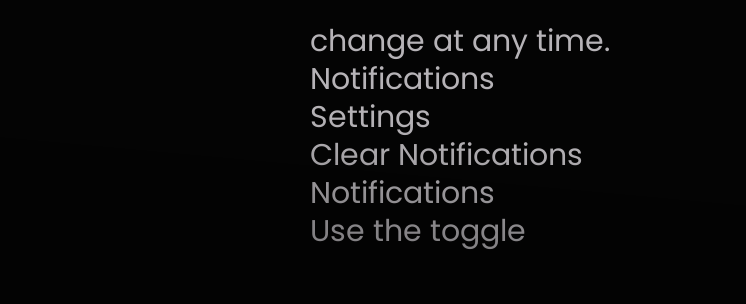change at any time.
Notifications
Settings
Clear Notifications
Notifications
Use the toggle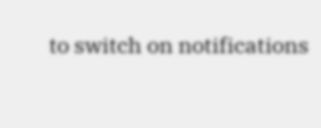to switch on notifications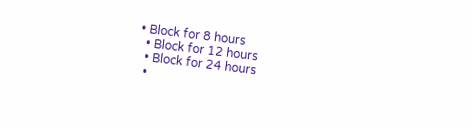• Block for 8 hours
  • Block for 12 hours
  • Block for 24 hours
  •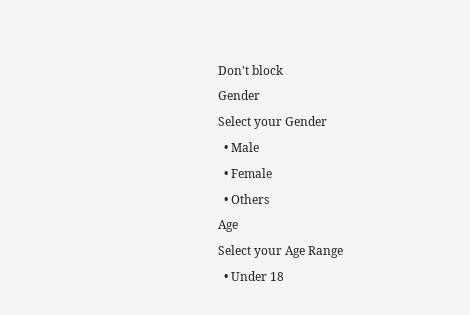Don't block
Gender
Select your Gender
  • Male
  • Female
  • Others
Age
Select your Age Range
  • Under 18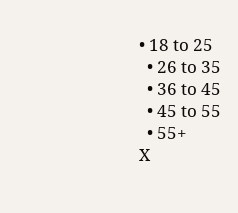• 18 to 25
  • 26 to 35
  • 36 to 45
  • 45 to 55
  • 55+
X